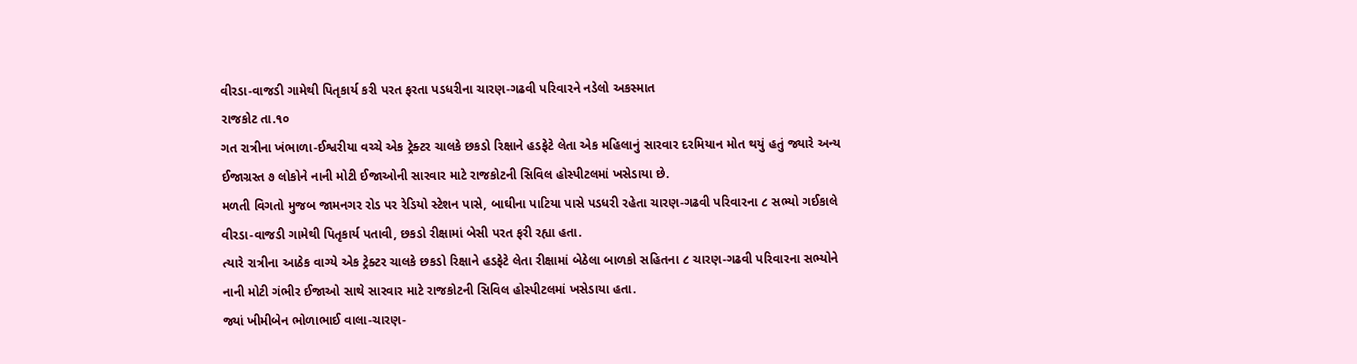વીરડા-વાજડી ગામેથી પિતૃકાર્ય કરી પરત ફરતા પડધરીના ચારણ-ગઢવી પરિવારને નડેલો અકસ્માત
રાજકોટ તા.૧૦
ગત રાત્રીના ખંભાળા-ઈશ્વરીયા વચ્ચે એક ટ્રેક્ટર ચાલકે છકડો રિક્ષાને હડફેટે લેતા એક મહિલાનું સારવાર દરમિયાન મોત થયું હતું જ્યારે અન્ય ઈજાગ્રસ્ત ૭ લોકોને નાની મોટી ઈજાઓની સારવાર માટે રાજકોટની સિવિલ હોસ્પીટલમાં ખસેડાયા છે.
મળતી વિગતો મુજબ જામનગર રોડ પર રેડિયો સ્ટેશન પાસે, બાઘીના પાટિયા પાસે પડધરી રહેતા ચારણ-ગઢવી પરિવારના ૮ સભ્યો ગઈકાલે વીરડા-વાજડી ગામેથી પિતૃકાર્ય પતાવી, છકડો રીક્ષામાં બેસી પરત ફરી રહ્યા હતા.
ત્યારે રાત્રીના આઠેક વાગ્યે એક ટ્રેક્ટર ચાલકે છકડો રિક્ષાને હડફેટે લેતા રીક્ષામાં બેઠેલા બાળકો સહિતના ૮ ચારણ-ગઢવી પરિવારના સભ્યોને નાની મોટી ગંભીર ઈજાઓ સાથે સારવાર માટે રાજકોટની સિવિલ હોસ્પીટલમાં ખસેડાયા હતા.
જ્યાં ખીમીબેન ભોળાભાઈ વાલા-ચારણ-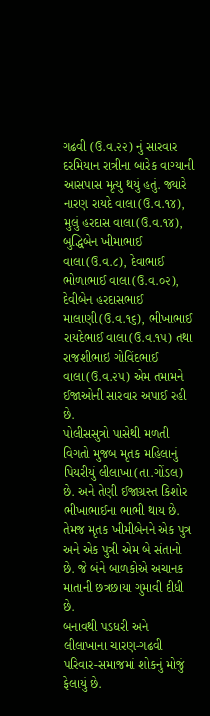ગઢવી (ઉ.વ.૨૨) નું સારવાર દરમિયાન રાત્રીના બારેક વાગ્યાની આસપાસ મૃત્યુ થયું હતું. જ્યારે નારણ રાયદે વાલા(ઉ.વ.૧૪), મુલું હરદાસ વાલા(ઉ.વ.૧૪), બુદ્ધિબેન ખીમાભાઈ વાલા(ઉ.વ.૮), દેવાભાઈ ભોળાભાઈ વાલા(ઉ.વ.૦૨), દેવીબેન હરદાસભાઈ માલાણી(ઉ.વ.૧૬), ભીખાભાઈ રાયદેભાઈ વાલા(ઉ.વ.૧૫) તથા રાજશીભાઇ ગોવિંદભાઈ વાલા(ઉ.વ.૨૫) એમ તમામને ઈજાઓની સારવાર અપાઈ રહી છે.
પોલીસસુત્રો પાસેથી મળતી વિગતો મુજબ મૃતક મહિલાનું પિયરીયું લીલાખા(તા.ગોંડલ) છે. અને તેણી ઈજાગ્રસ્ત કિશોર ભીખાભાઈના ભાભી થાય છે. તેમજ મૃતક ખીમીબેનને એક પુત્ર અને એક પુત્રી એમ બે સંતાનો છે. જે બંને બાળકોએ અચાનક માતાની છત્રછાયા ગુમાવી દીધી છે.
બનાવથી પડધરી અને લીલાખાના ચારણ-ગઢવી પરિવાર-સમાજમાં શોકનું મોજું ફેલાયું છે.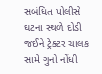સબંધિત પોલીસે ઘટના સ્થળે દોડી જઈને ટ્રેક્ટર ચાલક સામે ગુનો નોંધી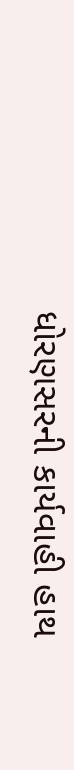ધોરણસરની કાર્યવાહી હાથ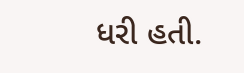ધરી હતી.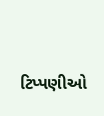ટિપ્પણીઓ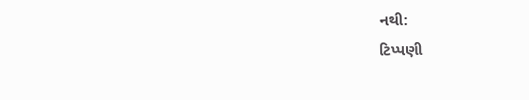નથી:
ટિપ્પણી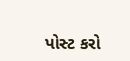પોસ્ટ કરો